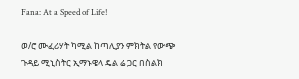Fana: At a Speed of Life!

ወ/ሮ ሙፈሪሃት ካሚል ከጣሊያን ምክትል የውጭ ጉዳይ ሚኒስትር ኢማኑዌላ ዴል ሬ ጋር በስልክ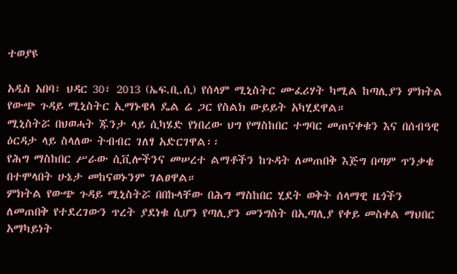ተወያዩ

አዲስ አበባ፣ ህዳር 30፣ 2013 (ኤፍ.ቢ.ሲ) የሰላም ሚኒስትር ሙፈሪሃት ካሚል ከጣሊያን ምክትል የውጭ ጉዳይ ሚኒስትር ኢማኑዌላ ዴል ሬ ጋር የስልክ ውይይት አካሂደዋል።
ሚኒስትሯ በህወሓት ጁንታ ላይ ሲካሄድ የነበረው ህግ የማስከበር ተግባር መጠናቀቁን እና በሰብዓዊ ዕርዳታ ላይ ስላለው ትብብር ገለፃ አድርገዋል፡፡
የሕግ ማስከበር ሥራው ሲቪሎችንና መሠረተ ልማቶችን ከጉዳት ለመጠበቅ እጅግ በጣም ጥንቃቄ በተሞላበት ሁኔታ መከናወኑንም ገልፀዋል።
ምክትል የውጭ ጉዳይ ሚኒስትሯ በበኩላቸው በሕግ ማስከበር ሂደት ወቅት ሰላማዊ ዜጎችን ለመጠበቅ የተደረገውን ጥረት ያደነቁ ሲሆን የጣሊያን መንግስት በኢጣሊያ የቀይ መስቀል ማህበር አማካይነት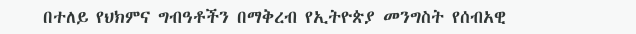በተለይ የህክምና ግብዓቶችን በማቅረብ የኢትዮጵያ መንግስት የሰብአዊ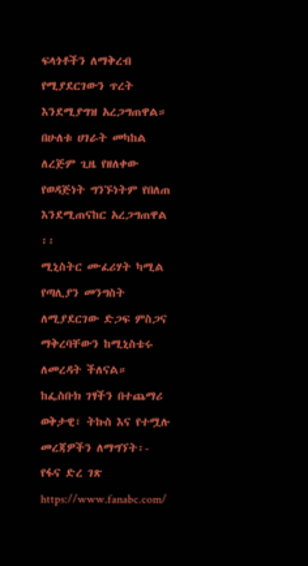ፍላጎቶችን ለማቅረብ የሚያደርገውን ጥረት እንደሚያግዝ አረጋግጠዋል።
በሁለቱ ሀገራት መካከል ለረጅም ጊዜ የዘለቀው የወዳጅነት ግንኙነትም የበለጠ እንደሚጠናከር አረጋግጠዋል ፡፡
ሚኒስትር ሙፈሪሃት ካሚል የጣሊያን መንግስት ለሚያደርገው ድጋፍ ምስጋና ማቅረባቸውን ከሚኒስቴሩ ለመረዳት ችለናል።
ከፌስቡክ ገፃችን በተጨማሪ ወቅታዊ፣ ትኩስ እና የተሟሉ መረጃዎችን ለማግኘት፡-
የፋና ድረ ገጽ https://www.fanabc.com/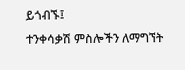ይጎብኙ፤
ተንቀሳቃሽ ምስሎችን ለማግኘት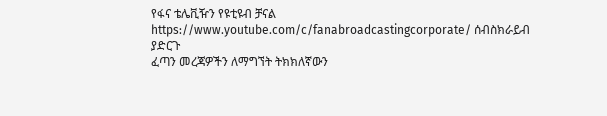የፋና ቴሌቪዥን የዩቲዩብ ቻናል https://www.youtube.com/c/fanabroadcastingcorporate/ ሰብስክራይብ ያድርጉ
ፈጣን መረጃዎችን ለማግኘት ትክክለኛውን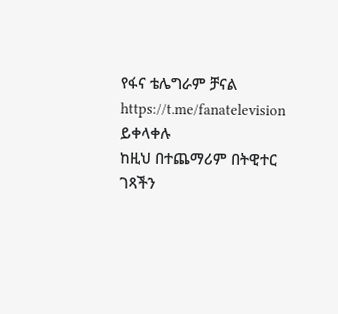የፋና ቴሌግራም ቻናል https://t.me/fanatelevision ይቀላቀሉ
ከዚህ በተጨማሪም በትዊተር ገጻችን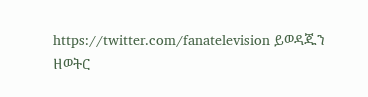https://twitter.com/fanatelevision ይወዳጁን
ዘወትር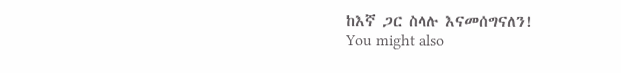ከእኛ ጋር ስላሉ እናመሰግናለን!
You might also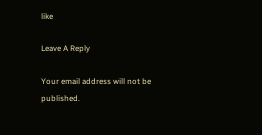like

Leave A Reply

Your email address will not be published.